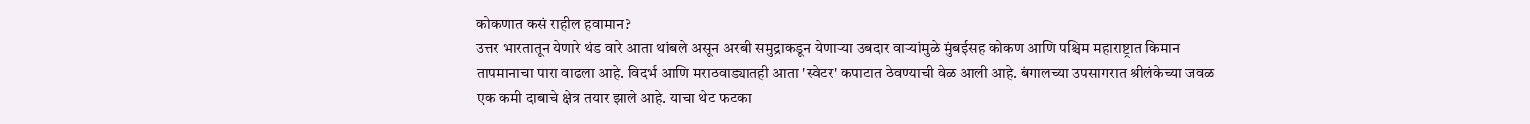कोकणात कसं राहील हवामान?
उत्तर भारतातून येणारे थंड वारे आता थांबले असून अरबी समुद्राकडून येणाऱ्या उबदार वाऱ्यांमुळे मुंबईसह कोकण आणि पश्चिम महाराष्ट्रात किमान तापमानाचा पारा वाढला आहे. विदर्भ आणि मराठवाड्यातही आता 'स्वेटर' कपाटात ठेवण्याची वेळ आली आहे. बंगालच्या उपसागरात श्रीलंकेच्या जवळ एक कमी दाबाचे क्षेत्र तयार झाले आहे. याचा थेट फटका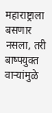महाराष्ट्राला बसणार नसला, तरी बाष्पयुक्त वाऱ्यांमुळे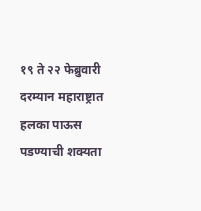१९ ते २२ फेब्रुवारी दरम्यान महाराष्ट्रात हलका पाऊस पडण्याची शक्यता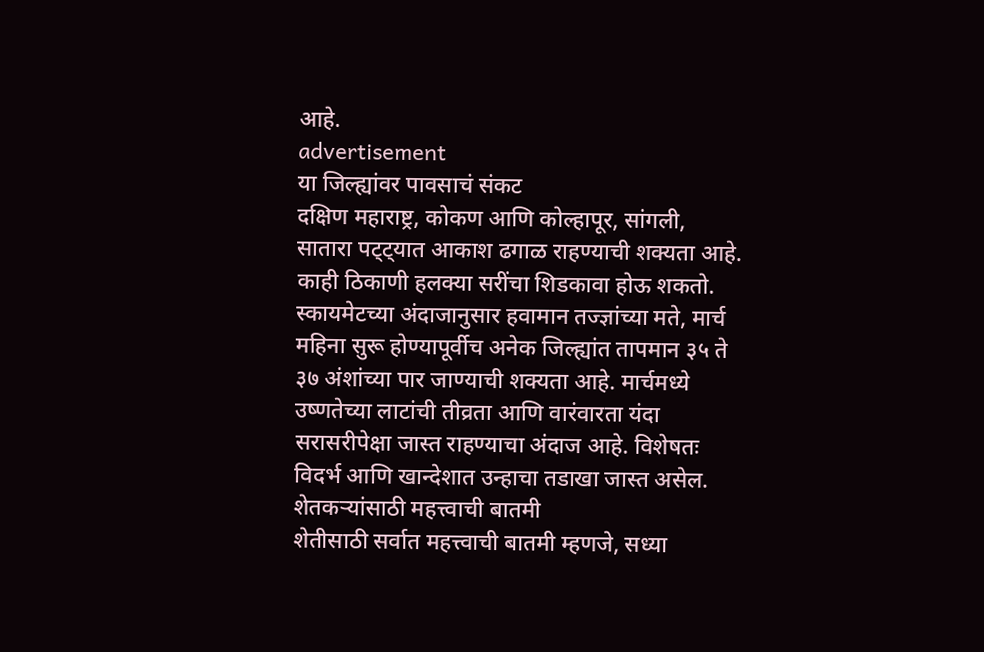आहे.
advertisement
या जिल्ह्यांवर पावसाचं संकट
दक्षिण महाराष्ट्र, कोकण आणि कोल्हापूर, सांगली, सातारा पट्ट्यात आकाश ढगाळ राहण्याची शक्यता आहे. काही ठिकाणी हलक्या सरींचा शिडकावा होऊ शकतो. स्कायमेटच्या अंदाजानुसार हवामान तज्ज्ञांच्या मते, मार्च महिना सुरू होण्यापूर्वीच अनेक जिल्ह्यांत तापमान ३५ ते ३७ अंशांच्या पार जाण्याची शक्यता आहे. मार्चमध्ये उष्णतेच्या लाटांची तीव्रता आणि वारंवारता यंदा सरासरीपेक्षा जास्त राहण्याचा अंदाज आहे. विशेषतः विदर्भ आणि खान्देशात उन्हाचा तडाखा जास्त असेल.
शेतकऱ्यांसाठी महत्त्वाची बातमी
शेतीसाठी सर्वात महत्त्वाची बातमी म्हणजे, सध्या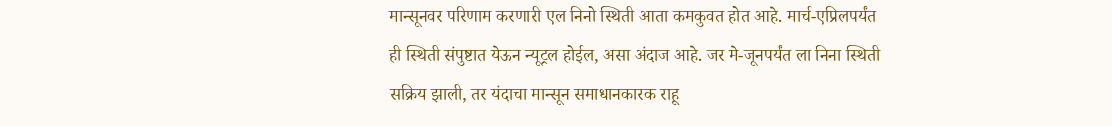मान्सूनवर परिणाम करणारी एल निनो स्थिती आता कमकुवत होत आहे. मार्च-एप्रिलपर्यंत ही स्थिती संपुष्टात येऊन न्यूट्रल होईल, असा अंदाज आहे. जर मे-जूनपर्यंत ला निना स्थिती सक्रिय झाली, तर यंदाचा मान्सून समाधानकारक राहू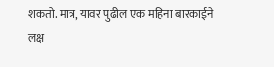शकतो. मात्र, यावर पुढील एक महिना बारकाईने लक्ष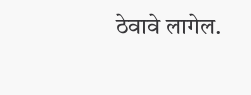ठेवावे लागेल.